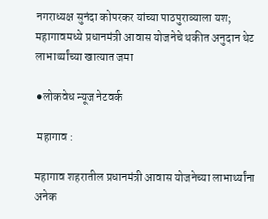नगराध्यक्ष सुनंदा कोपरकर यांच्या पाठपुराव्याला यश; महागावमध्ये प्रधानमंत्री आवास योजनेचे थकीत अनुदान थेट लाभार्थ्यांच्या खात्यात जमा

⚫लोकवेध न्यूज नेटवर्क

 महागाव :

महागाव शहरातील प्रधानमंत्री आवास योजनेच्या लाभार्थ्यांना अनेक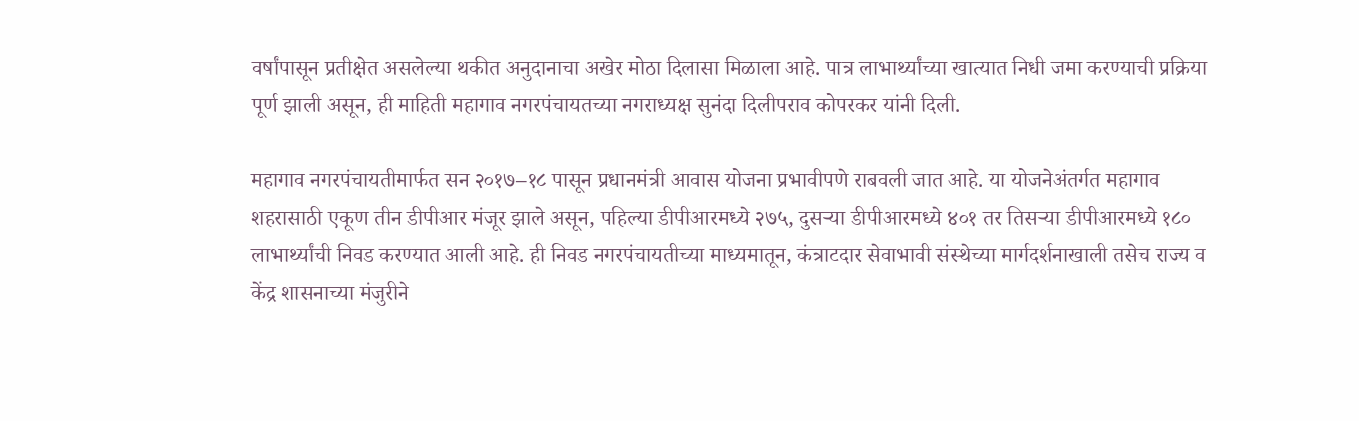वर्षांपासून प्रतीक्षेत असलेल्या थकीत अनुदानाचा अखेर मोठा दिलासा मिळाला आहे. पात्र लाभार्थ्यांच्या खात्यात निधी जमा करण्याची प्रक्रिया पूर्ण झाली असून, ही माहिती महागाव नगरपंचायतच्या नगराध्यक्ष सुनंदा दिलीपराव कोपरकर यांनी दिली.

महागाव नगरपंचायतीमार्फत सन २०१७–१८ पासून प्रधानमंत्री आवास योजना प्रभावीपणे राबवली जात आहे. या योजनेअंतर्गत महागाव शहरासाठी एकूण तीन डीपीआर मंजूर झाले असून, पहिल्या डीपीआरमध्ये २७५, दुसऱ्या डीपीआरमध्ये ४०१ तर तिसऱ्या डीपीआरमध्ये १८० लाभार्थ्यांची निवड करण्यात आली आहे. ही निवड नगरपंचायतीच्या माध्यमातून, कंत्राटदार सेवाभावी संस्थेच्या मार्गदर्शनाखाली तसेच राज्य व केंद्र शासनाच्या मंजुरीने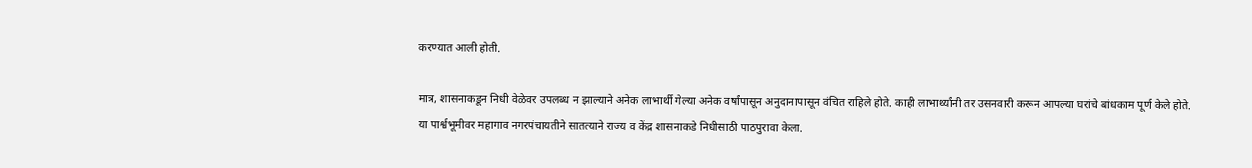करण्यात आली होती.

मात्र, शासनाकडून निधी वेळेवर उपलब्ध न झाल्याने अनेक लाभार्थी गेल्या अनेक वर्षांपासून अनुदानापासून वंचित राहिले होते. काही लाभार्थ्यांनी तर उसनवारी करून आपल्या घरांचे बांधकाम पूर्ण केले होते. या पार्श्वभूमीवर महागाव नगरपंचायतीने सातत्याने राज्य व केंद्र शासनाकडे निधीसाठी पाठपुरावा केला.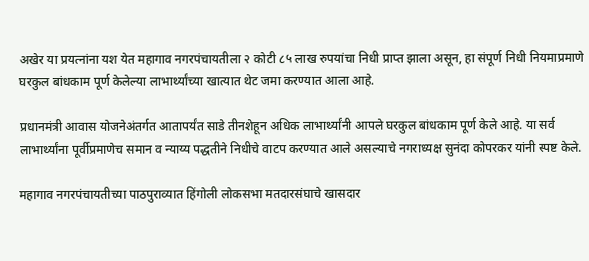अखेर या प्रयत्नांना यश येत महागाव नगरपंचायतीला २ कोटी ८५ लाख रुपयांचा निधी प्राप्त झाला असून, हा संपूर्ण निधी नियमाप्रमाणे घरकुल बांधकाम पूर्ण केलेल्या लाभार्थ्यांच्या खात्यात थेट जमा करण्यात आला आहे.

प्रधानमंत्री आवास योजनेअंतर्गत आतापर्यंत साडे तीनशेहून अधिक लाभार्थ्यांनी आपले घरकुल बांधकाम पूर्ण केले आहे. या सर्व लाभार्थ्यांना पूर्वीप्रमाणेच समान व न्याय्य पद्धतीने निधीचे वाटप करण्यात आले असल्याचे नगराध्यक्ष सुनंदा कोपरकर यांनी स्पष्ट केले.

महागाव नगरपंचायतीच्या पाठपुराव्यात हिंगोली लोकसभा मतदारसंघाचे खासदार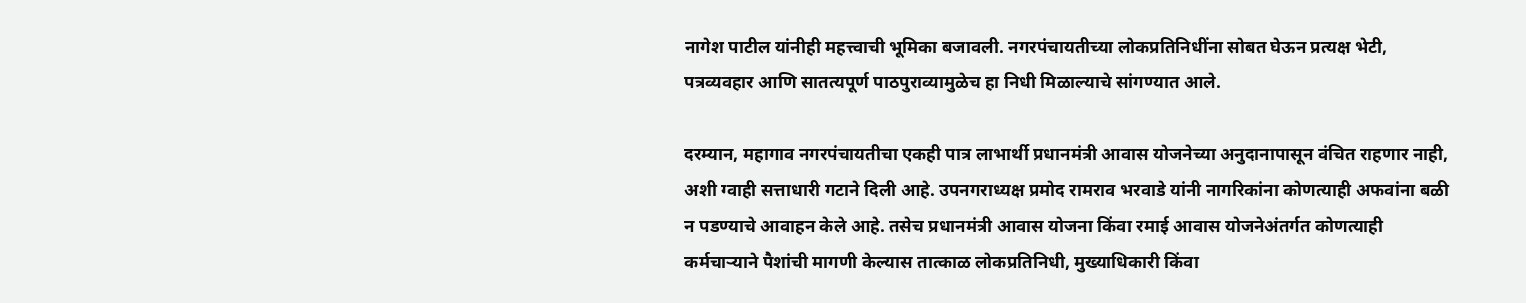नागेश पाटील यांनीही महत्त्वाची भूमिका बजावली. नगरपंचायतीच्या लोकप्रतिनिधींना सोबत घेऊन प्रत्यक्ष भेटी, पत्रव्यवहार आणि सातत्यपूर्ण पाठपुराव्यामुळेच हा निधी मिळाल्याचे सांगण्यात आले.

दरम्यान, महागाव नगरपंचायतीचा एकही पात्र लाभार्थी प्रधानमंत्री आवास योजनेच्या अनुदानापासून वंचित राहणार नाही, अशी ग्वाही सत्ताधारी गटाने दिली आहे. उपनगराध्यक्ष प्रमोद रामराव भरवाडे यांनी नागरिकांना कोणत्याही अफवांना बळी न पडण्याचे आवाहन केले आहे. तसेच प्रधानमंत्री आवास योजना किंवा रमाई आवास योजनेअंतर्गत कोणत्याही कर्मचाऱ्याने पैशांची मागणी केल्यास तात्काळ लोकप्रतिनिधी, मुख्याधिकारी किंवा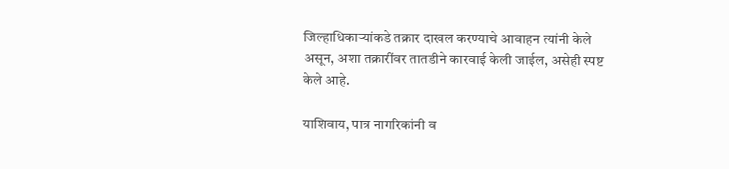जिल्हाधिकाऱ्यांकडे तक्रार दाखल करण्याचे आवाहन त्यांनी केले असून, अशा तक्रारींवर तातडीने कारवाई केली जाईल, असेही स्पष्ट केले आहे.

याशिवाय, पात्र नागरिकांनी व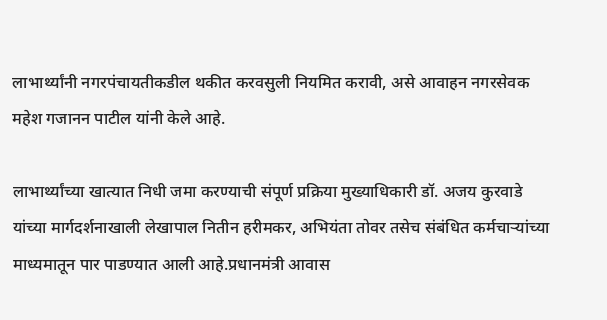लाभार्थ्यांनी नगरपंचायतीकडील थकीत करवसुली नियमित करावी, असे आवाहन नगरसेवक महेश गजानन पाटील यांनी केले आहे.

लाभार्थ्यांच्या खात्यात निधी जमा करण्याची संपूर्ण प्रक्रिया मुख्याधिकारी डॉ. अजय कुरवाडे यांच्या मार्गदर्शनाखाली लेखापाल नितीन हरीमकर, अभियंता तोवर तसेच संबंधित कर्मचाऱ्यांच्या माध्यमातून पार पाडण्यात आली आहे.प्रधानमंत्री आवास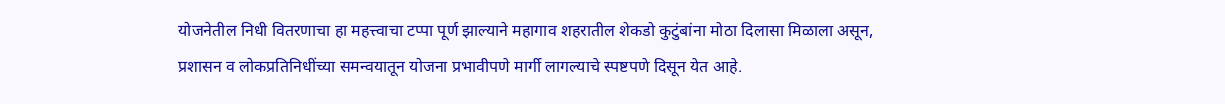योजनेतील निधी वितरणाचा हा महत्त्वाचा टप्पा पूर्ण झाल्याने महागाव शहरातील शेकडो कुटुंबांना मोठा दिलासा मिळाला असून, प्रशासन व लोकप्रतिनिधींच्या समन्वयातून योजना प्रभावीपणे मार्गी लागल्याचे स्पष्टपणे दिसून येत आहे.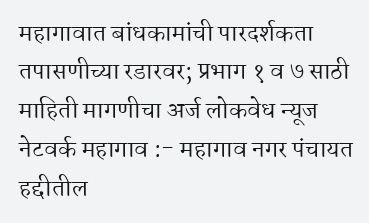महागावात बांधकामांची पारदर्शकता तपासणीच्या रडारवर; प्रभाग १ व ७ साठी माहिती मागणीचा अर्ज लोकवेध न्यूज नेटवर्क महागाव :- महागाव नगर पंचायत हद्दीतील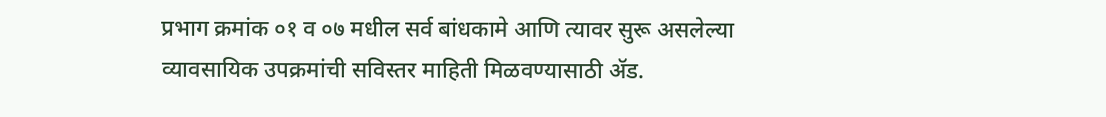प्रभाग क्रमांक ०१ व ०७ मधील सर्व बांधकामे आणि त्यावर सुरू असलेल्या व्यावसायिक उपक्रमांची सविस्तर माहिती मिळवण्यासाठी ॲड.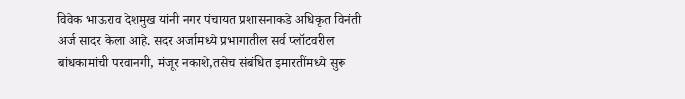विवेक भाऊराव देशमुख यांनी नगर पंचायत प्रशासनाकडे अधिकृत विनंती अर्ज सादर केला आहे. सदर अर्जामध्ये प्रभागातील सर्व प्लॉटवरील बांधकामांची परवानगी, मंजूर नकाशे,तसेच संबंधित इमारतींमध्ये सुरू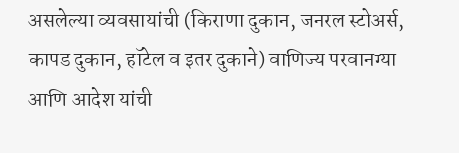असलेल्या व्यवसायांची (किराणा दुकान, जनरल स्टोअर्स, कापड दुकान, हॉटेल व इतर दुकाने) वाणिज्य परवानग्या आणि आदेश यांची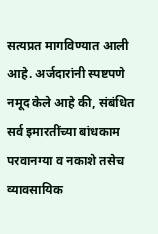सत्यप्रत मागविण्यात आली आहे. अर्जदारांनी स्पष्टपणे नमूद केले आहे की, संबंधित सर्व इमारतींच्या बांधकाम परवानग्या व नकाशे तसेच व्यावसायिक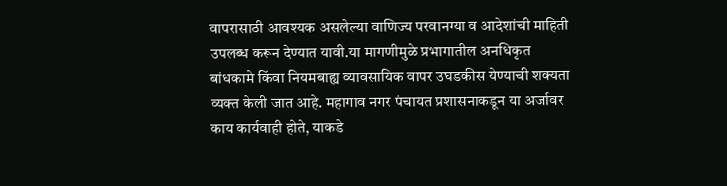वापरासाठी आवश्यक असलेल्या वाणिज्य परवानग्या व आदेशांची माहिती उपलब्ध करून देण्यात यावी.या मागणीमुळे प्रभागातील अनधिकृत बांधकामे किंवा नियमबाह्य व्यावसायिक वापर उघडकीस येण्याची शक्यता व्यक्त केली जात आहे. महागाव नगर पंचायत प्रशासनाकडून या अर्जावर काय कार्यवाही होते, याकडे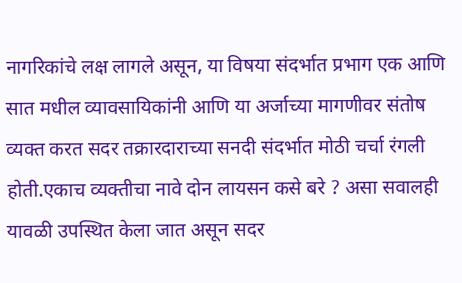नागरिकांचे लक्ष लागले असून, या विषया संदर्भात प्रभाग एक आणि सात मधील व्यावसायिकांनी आणि या अर्जाच्या मागणीवर संतोष व्यक्त करत सदर तक्रारदाराच्या सनदी संदर्भात मोठी चर्चा रंगली होती.एकाच व्यक्तीचा नावे दोन लायसन कसे बरे ? असा सवालही यावळी उपस्थित केला जात असून सदर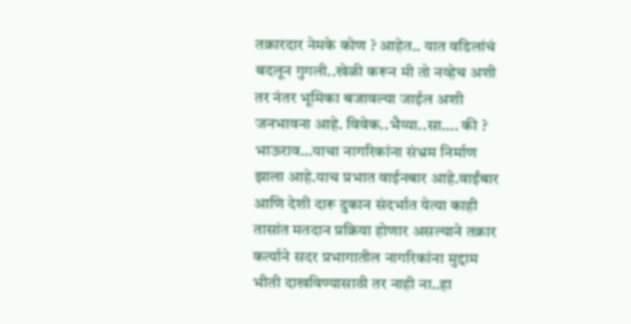तक्रारदार नेमके कोण ? आहेत.. यात वडिलांचं बदलून गुगली..खेळी करून मी तो नव्हेच अशी तर नंतर भूमिका बजावल्या जाईल अशी जनभावना आहे. विवेक..भैय्या..सा…. की ? भाऊराव…याचा नागरिकांना संभ्रम निर्माण झाला आहे.याच प्रभात वाईनबार आहे.वाईंबार आणि देशी दारू दुकान संदर्भात येत्या काही तासांत मतदान प्रक्रिया होणार असल्याने तक्रार कर्त्याने सदर प्रभागातील नागरिकांना मुद्दाम भीती दाखविण्यासाठी तर नाही ना..हा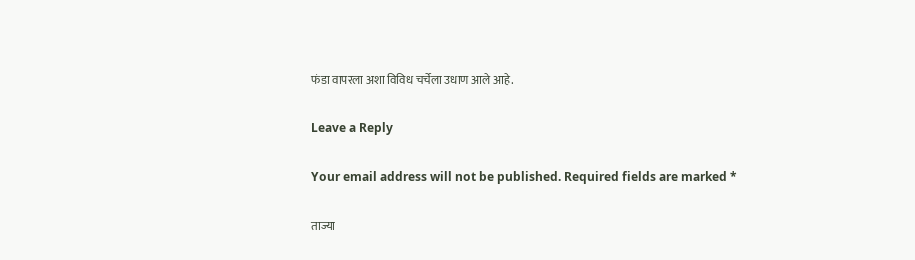फंडा वापरला अशा विविध चर्चेला उधाण आले आहे.

Leave a Reply

Your email address will not be published. Required fields are marked *

ताज्या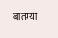बातम्या